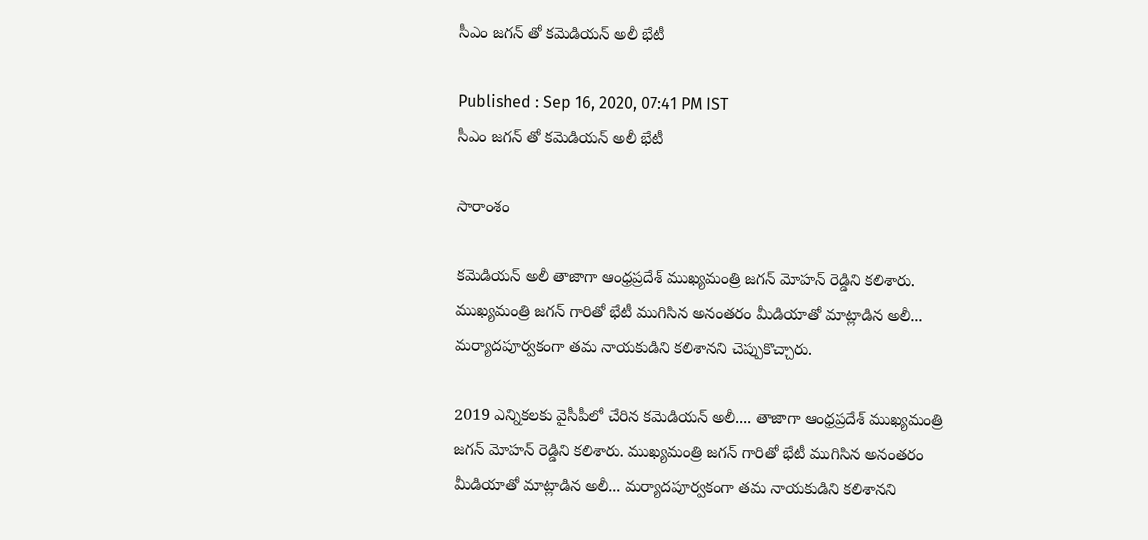సీఎం జగన్ తో కమెడియన్ అలీ భేటీ

Published : Sep 16, 2020, 07:41 PM IST
సీఎం జగన్ తో కమెడియన్ అలీ భేటీ

సారాంశం

కమెడియన్ అలీ తాజాగా ఆంధ్రప్రదేశ్ ముఖ్యమంత్రి జగన్ మోహన్ రెడ్డిని కలిశారు. ముఖ్యమంత్రి జగన్ గారితో భేటీ ముగిసిన అనంతరం మీడియాతో మాట్లాడిన అలీ... మర్యాదపూర్వకంగా తమ నాయకుడిని కలిశానని చెప్పుకొచ్చారు.

2019 ఎన్నికలకు వైసీపీలో చేరిన కమెడియన్ అలీ.... తాజాగా ఆంధ్రప్రదేశ్ ముఖ్యమంత్రి జగన్ మోహన్ రెడ్డిని కలిశారు. ముఖ్యమంత్రి జగన్ గారితో భేటీ ముగిసిన అనంతరం మీడియాతో మాట్లాడిన అలీ... మర్యాదపూర్వకంగా తమ నాయకుడిని కలిశానని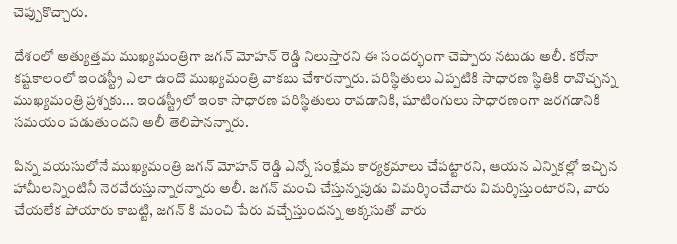చెప్పుకొచ్చారు.

దేశంలో అత్యుత్తమ ముఖ్యమంత్రిగా జగన్ మోహన్ రెడ్డి నిలుస్తారని ఈ సందర్భంగా చెప్పారు నటుడు అలీ. కరోనా కష్టకాలంలో ఇండస్ట్రీ ఎలా ఉందొ ముఖ్యమంత్రి వాకబు చేశారన్నారు. పరిస్థితులు ఎప్పటికి సాధారణ స్థితికి రావొచ్చన్న ముఖ్యమంత్రి ప్రశ్నకు... ఇండస్ట్రీలో ఇంకా సాధారణ పరిస్థితులు రావడానికి, షూటింగులు సాధారణంగా జరగడానికి సమయం పడుతుందని అలీ తెలిపానన్నారు.

పిన్న వయసులోనే ముఖ్యమంత్రి జగన్ మోహన్ రెడ్డి ఎన్నో సంక్షేమ కార్యక్రమాలు చేపట్టారని, ఆయన ఎన్నికల్లో ఇచ్చిన హామీలన్నింటినీ నెరవేరుస్తున్నారన్నారు అలీ. జగన్ మంచి చేస్తున్నపుడు విమర్శించేవారు విమర్శిస్తుంటారని, వారు చేయలేక పోయారు కాబట్టి, జగన్ కి మంచి పేరు వచ్చేస్తుందన్న అక్కసుతో వారు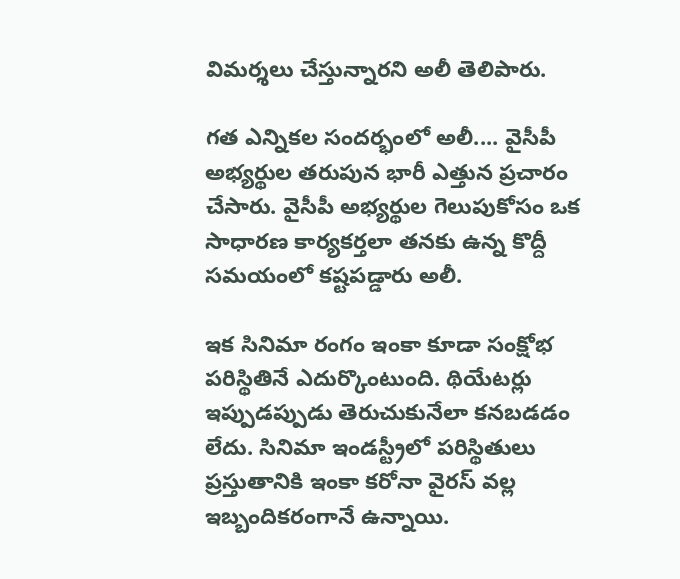విమర్శలు చేస్తున్నారని అలీ తెలిపారు.

గత ఎన్నికల సందర్భంలో అలీ.... వైసీపీ అభ్యర్థుల తరుపున భారీ ఎత్తున ప్రచారం చేసారు. వైసీపీ అభ్యర్థుల గెలుపుకోసం ఒక సాధారణ కార్యకర్తలా తనకు ఉన్న కొద్దీ సమయంలో కష్టపడ్డారు అలీ.

ఇక సినిమా రంగం ఇంకా కూడా సంక్షోభ పరిస్థితినే ఎదుర్కొంటుంది. థియేటర్లు ఇప్పుడప్పుడు తెరుచుకునేలా కనబడడం లేదు. సినిమా ఇండస్ట్రీలో పరిస్థితులు ప్రస్తుతానికి ఇంకా కరోనా వైరస్ వల్ల ఇబ్బందికరంగానే ఉన్నాయి.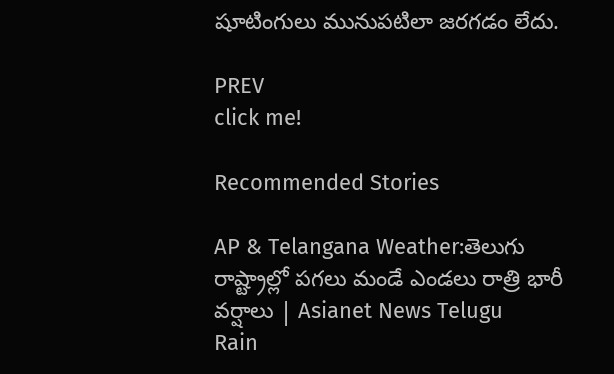షూటింగులు మునుపటిలా జరగడం లేదు.

PREV
click me!

Recommended Stories

AP & Telangana Weather:తెలుగు రాష్ట్రాల్లో పగలు మండే ఎండలు రాత్రి భారీ వర్షాలు | Asianet News Telugu
Rain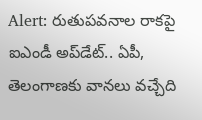Alert: రుతుపవనాల రాకపై ఐఎండీ అప్‌డేట్.. ఏపీ, తెలంగాణకు వానలు వచ్చేది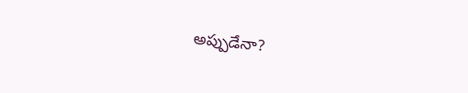అప్పుడేనా?